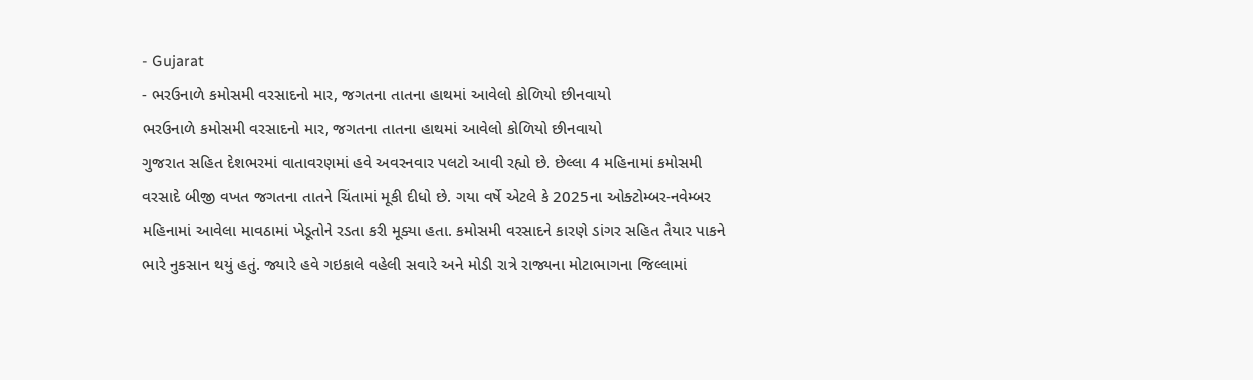- Gujarat
- ભરઉનાળે કમોસમી વરસાદનો માર, જગતના તાતના હાથમાં આવેલો કોળિયો છીનવાયો
ભરઉનાળે કમોસમી વરસાદનો માર, જગતના તાતના હાથમાં આવેલો કોળિયો છીનવાયો
ગુજરાત સહિત દેશભરમાં વાતાવરણમાં હવે અવરનવાર પલટો આવી રહ્યો છે. છેલ્લા 4 મહિનામાં કમોસમી વરસાદે બીજી વખત જગતના તાતને ચિંતામાં મૂકી દીધો છે. ગયા વર્ષે એટલે કે 2025ના ઓક્ટોમ્બર-નવેમ્બર મહિનામાં આવેલા માવઠામાં ખેડૂતોને રડતા કરી મૂક્યા હતા. કમોસમી વરસાદને કારણે ડાંગર સહિત તૈયાર પાકને ભારે નુકસાન થયું હતું. જ્યારે હવે ગઇકાલે વહેલી સવારે અને મોડી રાત્રે રાજ્યના મોટાભાગના જિલ્લામાં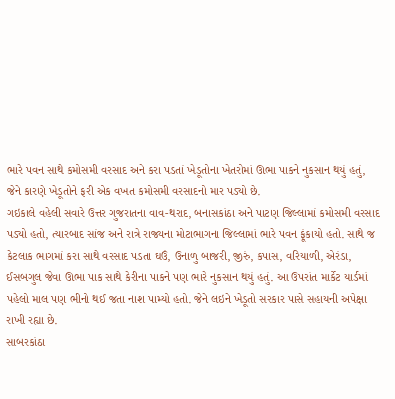ભારે પવન સાથે કમોસમી વરસાદ અને કરા પડતાં ખેડૂતોના ખેતરોમાં ઊભા પાકને નુકસાન થયું હતું, જેને કારણે ખેડૂતોને ફરી એક વખત કમોસમી વરસાદનો માર પડ્યો છે.
ગઇકાલે વહેલી સવારે ઉત્તર ગુજરાતના વાવ-થરાદ, બનાસકાંઠા અને પાટણ જિલ્લામાં કમોસમી વરસાદ પડ્યો હતો, ત્યારબાદ સાંજ અને રાત્રે રાજ્યના મોટાભાગના જિલ્લામાં ભારે પવન ફૂંકાયો હતો. સાથે જ કેટલાક ભાગમાં કરા સાથે વરસાદ પડતા ઘઉં, ઉનાળુ બાજરી, જીરું, કપાસ, વરિયાળી, એરંડા, ઈસબગુલ જેવા ઊભા પાક સાથે કેરીના પાકને પણ ભારે નુકસાન થયું હતું. આ ઉપરાંત માર્કેટ યાર્ડમાં પહેલો માલ પણ ભીનો થઈ જતા નાશ પામ્યો હતો. જેને લઇને ખેડૂતો સરકાર પાસે સહાયની અપેક્ષા રાખી રહ્યા છે.
સાબરકાંઠા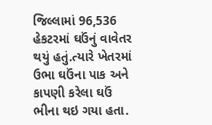જિલ્લામાં 96,536 હેકટરમાં ઘઉંનું વાવેતર થયું હતું.ત્યારે ખેતરમાં ઉભા ઘઉંના પાક અને કાપણી કરેલા ઘઉં ભીના થઇ ગયા હતા.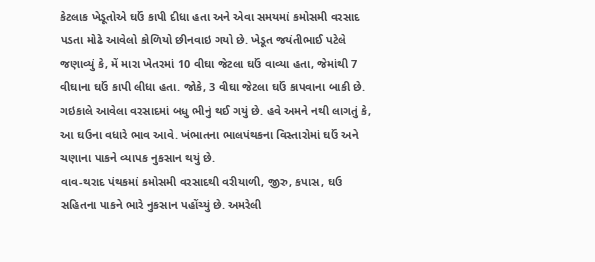કેટલાક ખેડૂતોએ ઘઉં કાપી દીધા હતા અને એવા સમયમાં કમોસમી વરસાદ પડતા મોઢે આવેલો કોળિયો છીનવાઇ ગયો છે. ખેડૂત જયંતીભાઈ પટેલે જણાવ્યું કે, મેં મારા ખેતરમાં 10 વીઘા જેટલા ઘઉં વાવ્યા હતા, જેમાંથી 7 વીઘાના ઘઉં કાપી લીધા હતા. જોકે, 3 વીઘા જેટલા ઘઉં કાપવાના બાકી છે. ગઇકાલે આવેલા વરસાદમાં બધુ ભીનું થઈ ગયું છે. હવે અમને નથી લાગતું કે, આ ઘઉના વધારે ભાવ આવે. ખંભાતના ભાલપંથકના વિસ્તારોમાં ઘઉં અને ચણાના પાકને વ્યાપક નુકસાન થયું છે.
વાવ-થરાદ પંથકમાં કમોસમી વરસાદથી વરીયાળી, જીરુ, કપાસ, ઘઉ સહિતના પાકને ભારે નુકસાન પહોંચ્યું છે. અમરેલી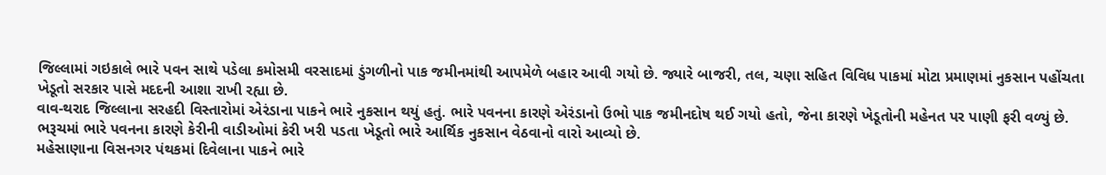જિલ્લામાં ગઇકાલે ભારે પવન સાથે પડેલા કમોસમી વરસાદમાં ડુંગળીનો પાક જમીનમાંથી આપમેળે બહાર આવી ગયો છે. જ્યારે બાજરી, તલ, ચણા સહિત વિવિધ પાકમાં મોટા પ્રમાણમાં નુકસાન પહોંચતા ખેડૂતો સરકાર પાસે મદદની આશા રાખી રહ્યા છે.
વાવ-થરાદ જિલ્લાના સરહદી વિસ્તારોમાં એરંડાના પાકને ભારે નુકસાન થયું હતું. ભારે પવનના કારણે એરંડાનો ઉભો પાક જમીનદોષ થઈ ગયો હતો, જેના કારણે ખેડૂતોની મહેનત પર પાણી ફરી વળ્યું છે. ભરૂચમાં ભારે પવનના કારણે કેરીની વાડીઓમાં કેરી ખરી પડતા ખેડૂતો ભારે આર્થિક નુકસાન વેઠવાનો વારો આવ્યો છે.
મહેસાણાના વિસનગર પંથકમાં દિવેલાના પાકને ભારે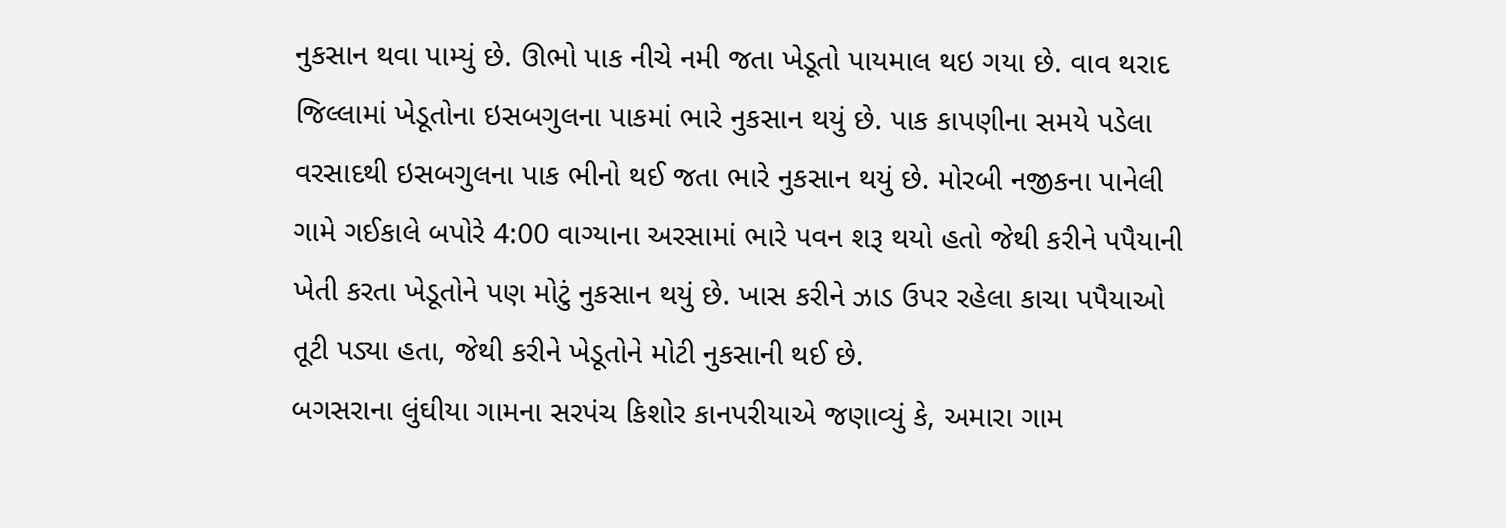નુકસાન થવા પામ્યું છે. ઊભો પાક નીચે નમી જતા ખેડૂતો પાયમાલ થઇ ગયા છે. વાવ થરાદ જિલ્લામાં ખેડૂતોના ઇસબગુલના પાકમાં ભારે નુકસાન થયું છે. પાક કાપણીના સમયે પડેલા વરસાદથી ઇસબગુલના પાક ભીનો થઈ જતા ભારે નુકસાન થયું છે. મોરબી નજીકના પાનેલી ગામે ગઈકાલે બપોરે 4:00 વાગ્યાના અરસામાં ભારે પવન શરૂ થયો હતો જેથી કરીને પપૈયાની ખેતી કરતા ખેડૂતોને પણ મોટું નુકસાન થયું છે. ખાસ કરીને ઝાડ ઉપર રહેલા કાચા પપૈયાઓ તૂટી પડ્યા હતા, જેથી કરીને ખેડૂતોને મોટી નુકસાની થઈ છે.
બગસરાના લુંઘીયા ગામના સરપંચ કિશોર કાનપરીયાએ જણાવ્યું કે, અમારા ગામ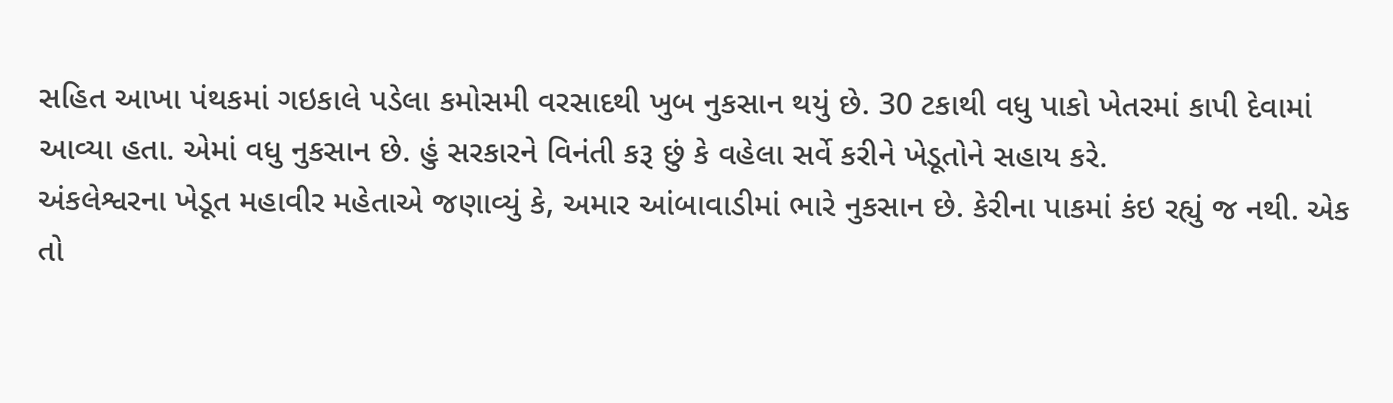સહિત આખા પંથકમાં ગઇકાલે પડેલા કમોસમી વરસાદથી ખુબ નુકસાન થયું છે. 30 ટકાથી વધુ પાકો ખેતરમાં કાપી દેવામાં આવ્યા હતા. એમાં વધુ નુકસાન છે. હું સરકારને વિનંતી કરૂ છું કે વહેલા સર્વે કરીને ખેડૂતોને સહાય કરે.
અંકલેશ્વરના ખેડૂત મહાવીર મહેતાએ જણાવ્યું કે, અમાર આંબાવાડીમાં ભારે નુકસાન છે. કેરીના પાકમાં કંઇ રહ્યું જ નથી. એક તો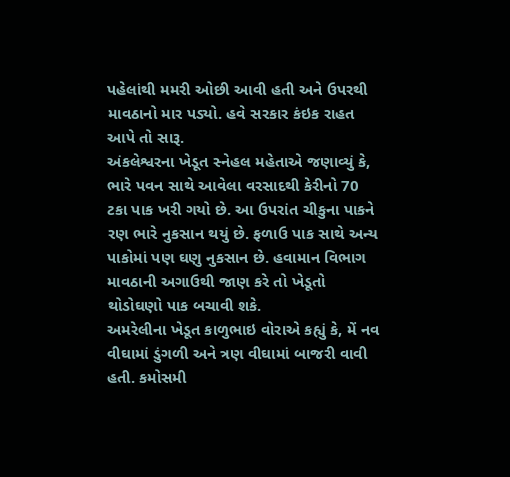પહેલાંથી મમરી ઓછી આવી હતી અને ઉપરથી માવઠાનો માર પડ્યો. હવે સરકાર કંઇક રાહત આપે તો સારૂ.
અંકલેશ્વરના ખેડૂત સ્નેહલ મહેતાએ જણાવ્યું કે, ભારે પવન સાથે આવેલા વરસાદથી કેરીનો 70 ટકા પાક ખરી ગયો છે. આ ઉપરાંત ચીકુના પાકને રણ ભારે નુકસાન થયું છે. ફળાઉ પાક સાથે અન્ય પાકોમાં પણ ઘણુ નુકસાન છે. હવામાન વિભાગ માવઠાની અગાઉથી જાણ કરે તો ખેડૂતો થોડોઘણો પાક બચાવી શકે.
અમરેલીના ખેડૂત કાળુભાઇ વોરાએ કહ્યું કે, મેં નવ વીઘામાં ડુંગળી અને ત્રણ વીઘામાં બાજરી વાવી હતી. કમોસમી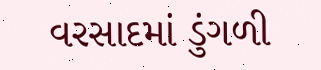વરસાદમાં ડુંગળી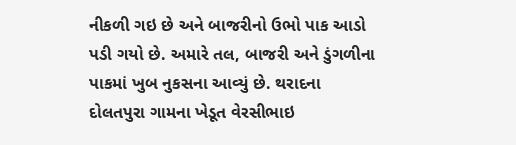નીકળી ગઇ છે અને બાજરીનો ઉભો પાક આડો પડી ગયો છે. અમારે તલ, બાજરી અને ડુંગળીના પાકમાં ખુબ નુકસના આવ્યું છે. થરાદના દોલતપુરા ગામના ખેડૂત વેરસીભાઇ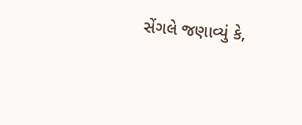સેંગલે જણાવ્યું કે,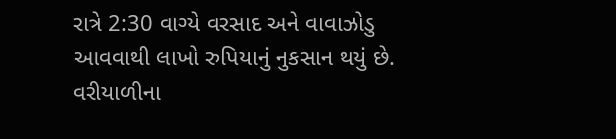રાત્રે 2:30 વાગ્યે વરસાદ અને વાવાઝોડુ આવવાથી લાખો રુપિયાનું નુકસાન થયું છે. વરીયાળીના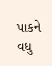પાકને વધુ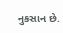નુકસાન છે.